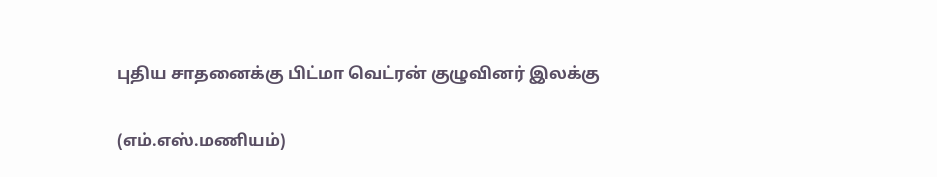புதிய சாதனைக்கு பிட்மா வெட்ரன் குழுவினர் இலக்கு

(எம்.எஸ்.மணியம்)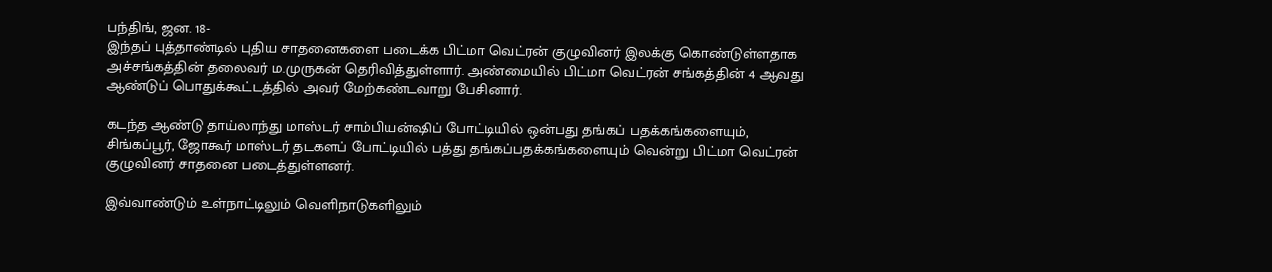பந்திங், ஜன. 18-
இந்தப் புத்தாண்டில் புதிய சாதனைகளை படைக்க பிட்மா வெட்ரன் குழுவினர் இலக்கு கொண்டுள்ளதாக அச்சங்கத்தின் தலைவர் ம.முருகன் தெரிவித்துள்ளார். அண்மையில் பிட்மா வெட்ரன் சங்கத்தின் 4 ஆவது ஆண்டுப் பொதுக்கூட்டத்தில் அவர் மேற்கண்டவாறு பேசினார்.

கடந்த ஆண்டு தாய்லாந்து மாஸ்டர் சாம்பியன்ஷிப் போட்டியில் ஒன்பது தங்கப் பதக்கங்களையும், சிங்கப்பூர், ஜோகூர் மாஸ்டர் தடகளப் போட்டியில் பத்து தங்கப்பதக்கங்களையும் வென்று பிட்மா வெட்ரன் குழுவினர் சாதனை படைத்துள்ளனர்.

இவ்வாண்டும் உள்நாட்டிலும் வெளிநாடுகளிலும்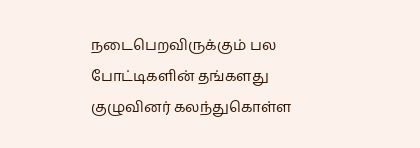நடைபெறவிருக்கும் பல போட்டிகளின் தங்களது குழுவினர் கலந்துகொள்ள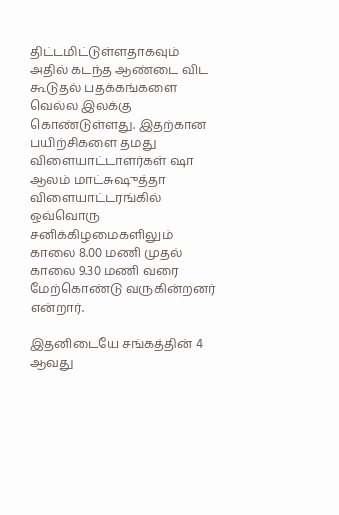திட்டமிட்டுள்ளதாகவும் அதில் கடந்த ஆண்டை விட கூடுதல் பதக்கங்களை வெல்ல இலக்கு கொண்டுள்ளது. இதற்கான பயிற்சிகளை தமது விளையாட்டாளர்கள் ஷா ஆலம் மாட்சுஷுத்தா விளையாட்டரங்கில் ஒவ்வொரு சனிக்கிழமைகளிலும் காலை 8.00 மணி முதல் காலை 9.30 மணி வரை மேற்கொண்டு வருகின்றனர் என்றார்.

இதனிடையே சங்கத்தின் 4 ஆவது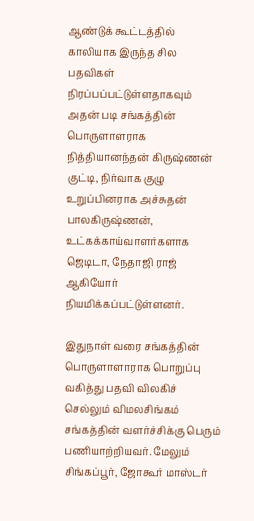ஆண்டுக் கூட்டத்தில் காலியாக இருந்த சில பதவிகள் நிரப்பப்பட்டுள்ளதாகவும் அதன் படி சங்கத்தின் பொருளாளராக நித்தியானந்தன் கிருஷ்ணன் குட்டி, நிர்வாக குழு உறுப்பினராக அச்சுதன் பாலகிருஷ்ணன், உட்கக்காய்வாளர்களாக ஜெடிடா, நேதாஜி ராஜ் ஆகியோர் நியமிக்கப்பட்டுள்ளனர்.

இதுநாள் வரை சங்கத்தின் பொருளாளாராக பொறுப்பு வகித்து பதவி விலகிச் செல்லும் விமலசிங்கம் சங்கத்தின் வளர்ச்சிக்கு பெரும் பணியாற்றியவர். மேலும் சிங்கப்பூர், ஜோகூர் மாஸ்டர்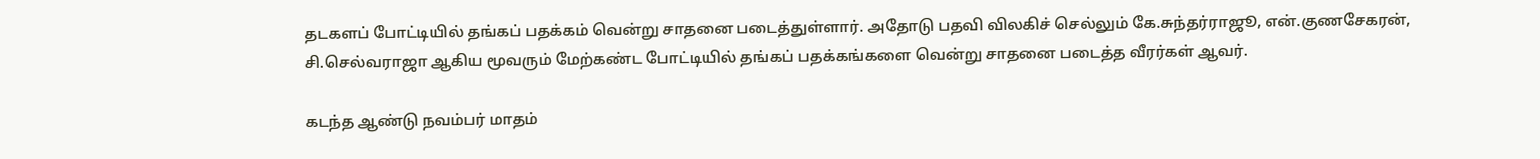தடகளப் போட்டியில் தங்கப் பதக்கம் வென்று சாதனை படைத்துள்ளார். அதோடு பதவி விலகிச் செல்லும் கே.சுந்தர்ராஜூ, என்.குணசேகரன், சி.செல்வராஜா ஆகிய மூவரும் மேற்கண்ட போட்டியில் தங்கப் பதக்கங்களை வென்று சாதனை படைத்த வீரர்கள் ஆவர்.

கடந்த ஆண்டு நவம்பர் மாதம்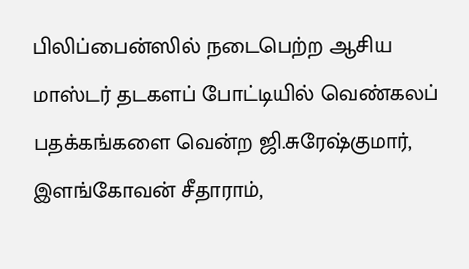பிலிப்பைன்ஸில் நடைபெற்ற ஆசிய மாஸ்டர் தடகளப் போட்டியில் வெண்கலப் பதக்கங்களை வென்ற ஜி.சுரேஷ்குமார், இளங்கோவன் சீதாராம்,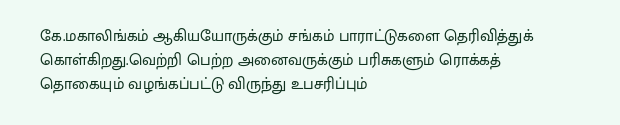கே.மகாலிங்கம் ஆகியயோருக்கும் சங்கம் பாராட்டுகளை தெரிவித்துக் கொள்கிறது.வெற்றி பெற்ற அனைவருக்கும் பரிசுகளும் ரொக்கத் தொகையும் வழங்கப்பட்டு விருந்து உபசரிப்பும்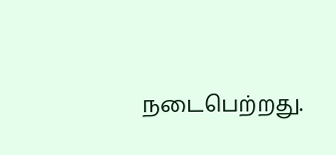நடைபெற்றது.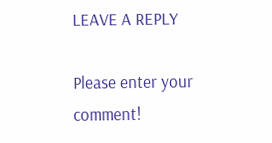LEAVE A REPLY

Please enter your comment!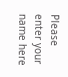Please enter your name here